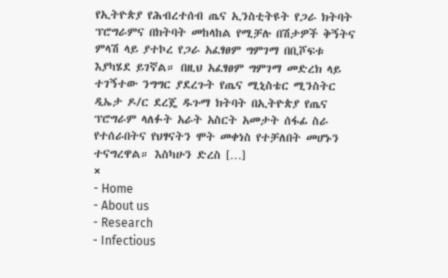የኢትዮጵያ የሕብረተሰብ ጤና ኢንስቲትዩት የጋራ ክትባት ፕሮግራምና በክትባት መከላከል የሚቻሉ በሽታዎች ቅኝትና ምላሽ ላይ ያተኮረ የጋራ አፈፃፀም ግምገማ በቢሾፍቱ እያካሄደ ይገኛል። በዚህ አፈፃፀም ግምገማ መድረክ ላይ ተገኝተው ንግግር ያደረጉት የጤና ሚኒስቴር ሚንስትር ዲኤታ ዶ/ር ደረጄ ዱጉማ ክትባት በኢትዮጵያ የጤና ፕሮግራም ላለፉት አራት አስርት አመታት ሰፋፊ ስራ የተሰራበትና የህፃናትን ሞት መቀነስ የተቻለበት መሆኑን ተናግረዋል። እስካሁን ድረስ […]
×
- Home
- About us
- Research
- Infectious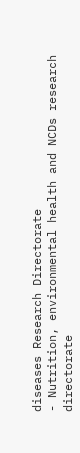diseases Research Directorate
- Nutrition, environmental health and NCDs research directorate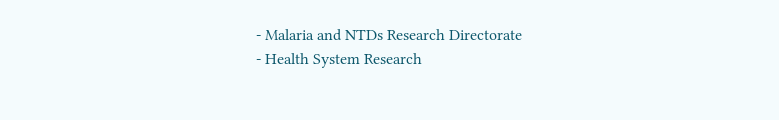- Malaria and NTDs Research Directorate
- Health System Research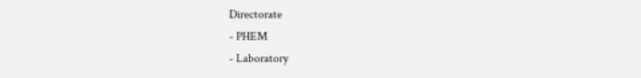Directorate
- PHEM
- Laboratory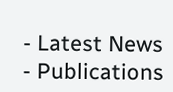- Latest News
- Publications